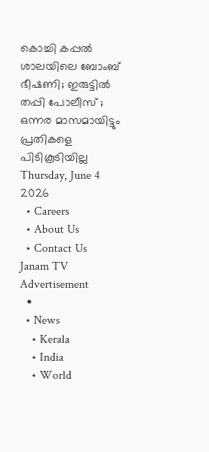കൊച്ചി കപ്പൽ ശാലയിലെ ബോംബ് ഭീഷണി; ഇരുട്ടിൽ തപ്പി പോലീസ് ; ഒന്നര മാസമായിട്ടും പ്രതികളെ പിടികൂടിയില്ല
Thursday, June 4 2026
  • Careers
  • About Us
  • Contact Us
Janam TV
Advertisement
  •
  • News
    • Kerala
    • India
    • World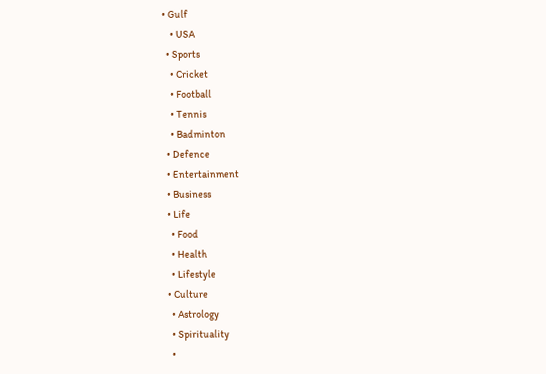• Gulf
    • USA
  • Sports
    • Cricket
    • Football
    • Tennis
    • Badminton
  • Defence
  • Entertainment
  • Business
  • Life
    • Food
    • Health
    • Lifestyle
  • Culture
    • Astrology
    • Spirituality
    •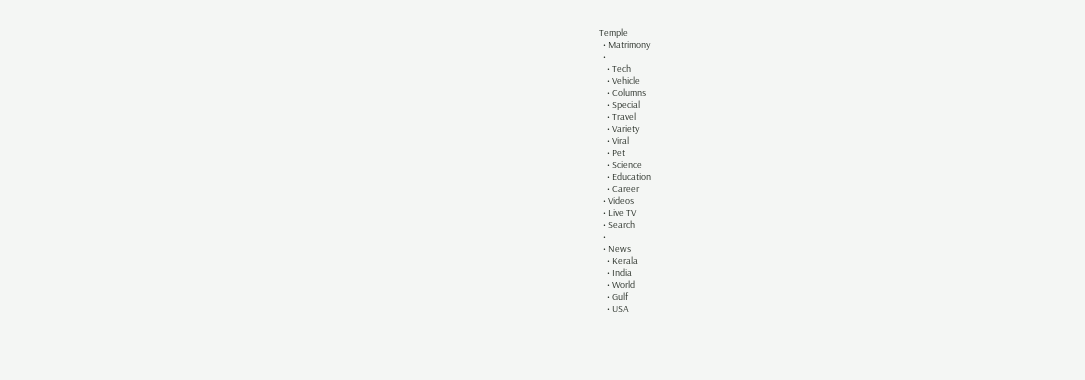Temple
  • Matrimony
  •
    • Tech
    • Vehicle
    • Columns
    • Special
    • Travel
    • Variety
    • Viral
    • Pet
    • Science
    • Education
    • Career
  • Videos
  • Live TV
  • Search
  •
  • News
    • Kerala
    • India
    • World
    • Gulf
    • USA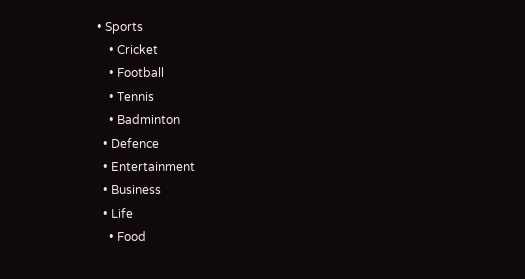• Sports
    • Cricket
    • Football
    • Tennis
    • Badminton
  • Defence
  • Entertainment
  • Business
  • Life
    • Food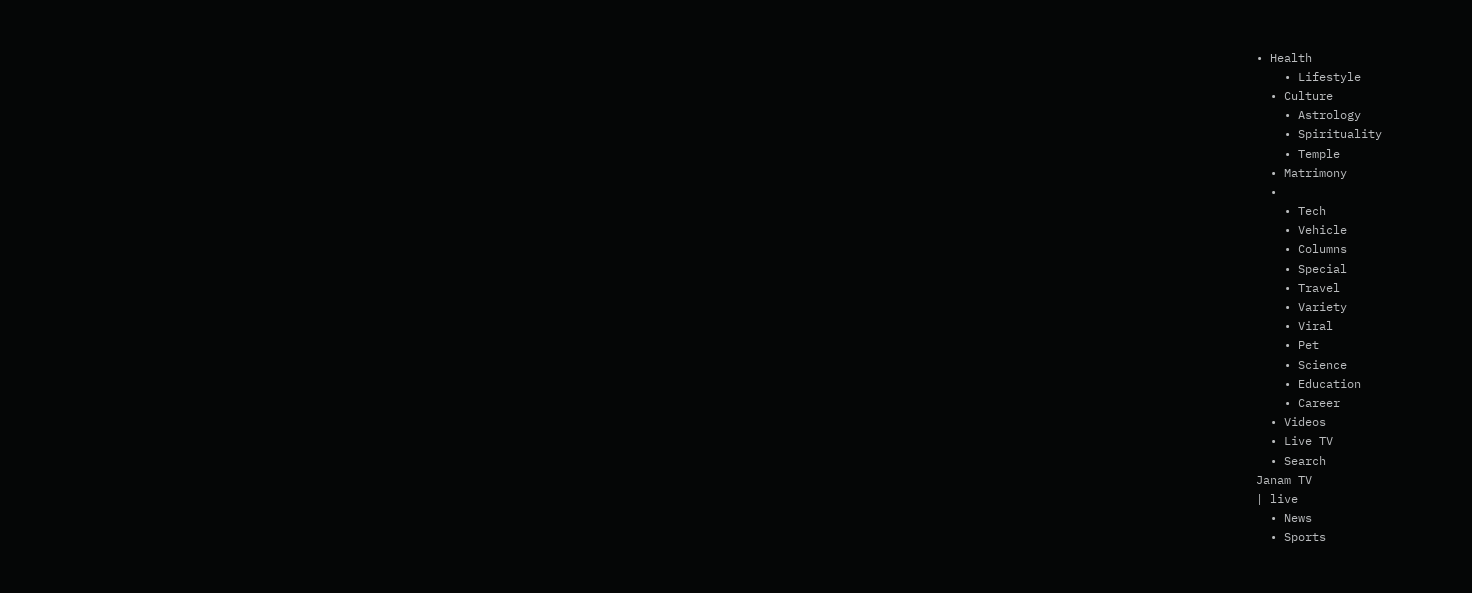• Health
    • Lifestyle
  • Culture
    • Astrology
    • Spirituality
    • Temple
  • Matrimony
  •
    • Tech
    • Vehicle
    • Columns
    • Special
    • Travel
    • Variety
    • Viral
    • Pet
    • Science
    • Education
    • Career
  • Videos
  • Live TV
  • Search
Janam TV
| live
  • News
  • Sports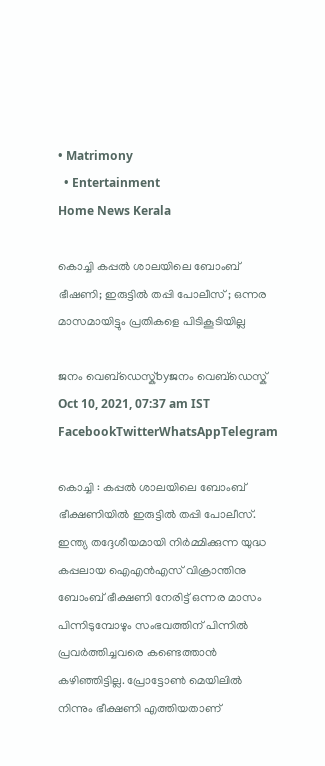• Matrimony
  • Entertainment
Home News Kerala

കൊച്ചി കപ്പൽ ശാലയിലെ ബോംബ് ഭീഷണി; ഇരുട്ടിൽ തപ്പി പോലീസ് ; ഒന്നര മാസമായിട്ടും പ്രതികളെ പിടികൂടിയില്ല

ജനം വെബ്‌ഡെസ്ക്byജനം വെബ്‌ഡെസ്ക്
Oct 10, 2021, 07:37 am IST
FacebookTwitterWhatsAppTelegram

കൊച്ചി : കപ്പൽ ശാലയിലെ ബോംബ് ഭീക്ഷണിയിൽ ഇരുട്ടിൽ തപ്പി പോലീസ്. ഇന്ത്യ തദ്ദേശീയമായി നിർമ്മിക്കുന്ന യുദ്ധ കപ്പലായ ഐഎൻഎസ് വിക്രാന്തിനു ബോംബ് ഭീക്ഷണി നേരിട്ട് ഒന്നര മാസം പിന്നിടുമ്പോഴും സംഭവത്തിന് പിന്നിൽ പ്രവർത്തിച്ചവരെ കണ്ടെത്താൻ കഴിഞ്ഞിട്ടില്ല. പ്രോട്ടോൺ മെയിലിൽ നിന്നും ഭീക്ഷണി എത്തിയതാണ്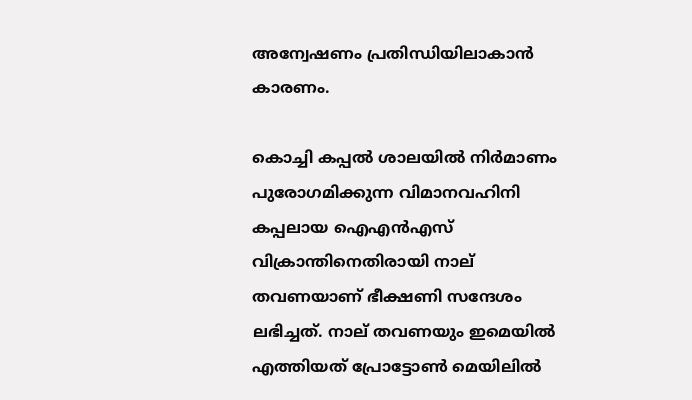അന്വേഷണം പ്രതിന്ധിയിലാകാൻ കാരണം.

കൊച്ചി കപ്പൽ ശാലയിൽ നിർമാണം പുരോഗമിക്കുന്ന വിമാനവഹിനി കപ്പലായ ഐഎൻഎസ് വിക്രാന്തിനെതിരായി നാല് തവണയാണ് ഭീക്ഷണി സന്ദേശം ലഭിച്ചത്. നാല് തവണയും ഇമെയിൽ എത്തിയത് പ്രോട്ടോൺ മെയിലിൽ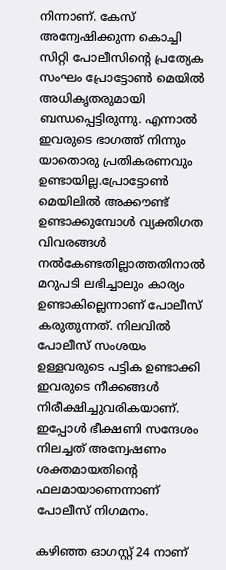നിന്നാണ്. കേസ് അന്വേഷിക്കുന്ന കൊച്ചി സിറ്റി പോലീസിന്റെ പ്രത്യേക സംഘം പ്രോട്ടോൺ മെയിൽ അധികൃതരുമായി ബന്ധപ്പെട്ടിരുന്നു. എന്നാൽ ഇവരുടെ ഭാഗത്ത് നിന്നും യാതൊരു പ്രതികരണവും ഉണ്ടായില്ല.പ്രോട്ടോൺ മെയിലിൽ അക്കൗണ്ട് ഉണ്ടാക്കുമ്പോൾ വ്യക്തിഗത വിവരങ്ങൾ നൽകേണ്ടതില്ലാത്തതിനാൽ മറുപടി ലഭിച്ചാലും കാര്യം ഉണ്ടാകില്ലെന്നാണ് പോലീസ് കരുതുന്നത്. നിലവിൽ പോലീസ് സംശയം ഉള്ളവരുടെ പട്ടിക ഉണ്ടാക്കി ഇവരുടെ നീക്കങ്ങൾ നിരീക്ഷിച്ചുവരികയാണ്. ഇപ്പോൾ ഭീക്ഷണി സന്ദേശം നിലച്ചത് അന്വേഷണം ശക്തമായതിന്റെ ഫലമായാണെന്നാണ് പോലീസ് നിഗമനം.

കഴിഞ്ഞ ഓഗസ്റ്റ് 24 നാണ്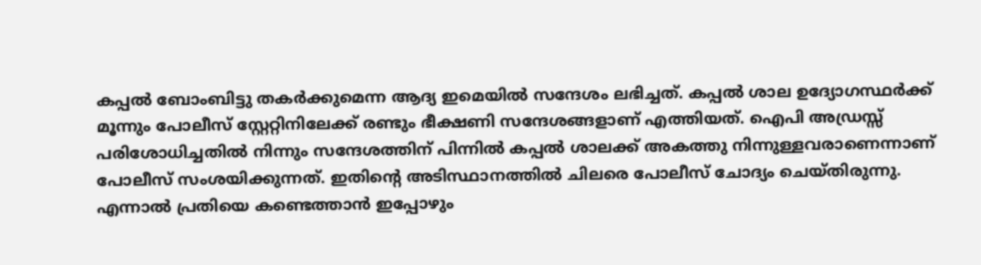കപ്പൽ ബോംബിട്ടു തകർക്കുമെന്ന ആദ്യ ഇമെയിൽ സന്ദേശം ലഭിച്ചത്. കപ്പൽ ശാല ഉദ്യോഗസ്ഥർക്ക് മൂന്നും പോലീസ് സ്റ്റേറ്റിനിലേക്ക് രണ്ടും ഭീക്ഷണി സന്ദേശങ്ങളാണ് എത്തിയത്. ഐപി അഡ്രസ്സ് പരിശോധിച്ചതിൽ നിന്നും സന്ദേശത്തിന് പിന്നിൽ കപ്പൽ ശാലക്ക് അകത്തു നിന്നുള്ളവരാണെന്നാണ് പോലീസ് സംശയിക്കുന്നത്. ഇതിന്റെ അടിസ്ഥാനത്തിൽ ചിലരെ പോലീസ് ചോദ്യം ചെയ്തിരുന്നു. എന്നാൽ പ്രതിയെ കണ്ടെത്താൻ ഇപ്പോഴും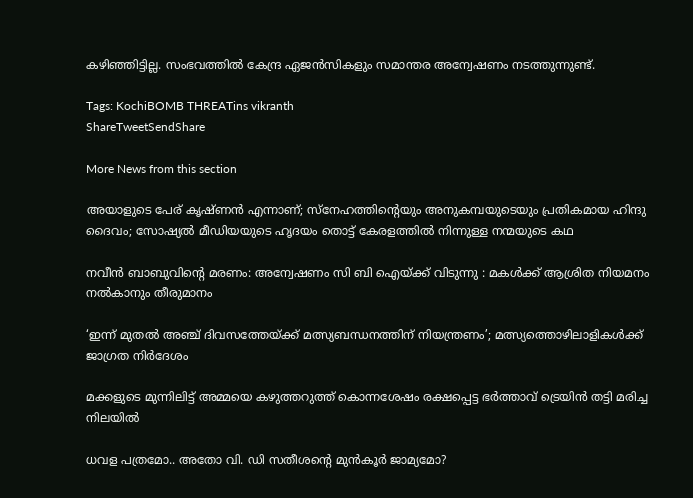കഴിഞ്ഞിട്ടില്ല. സംഭവത്തിൽ കേന്ദ്ര ഏജൻസികളും സമാന്തര അന്വേഷണം നടത്തുന്നുണ്ട്.

Tags: KochiBOMB THREATins vikranth
ShareTweetSendShare

More News from this section

അയാളുടെ പേര് കൃഷ്ണൻ എന്നാണ്; സ്നേഹത്തിന്റെയും അനുകമ്പയുടെയും പ്രതികമായ ഹിന്ദു ദൈവം; സോഷ്യൽ മീഡിയയുടെ ഹൃദയം തൊട്ട് കേരളത്തിൽ നിന്നുള്ള നന്മയുടെ കഥ

നവീന്‍ ബാബുവിന്റെ മരണം: അന്വേഷണം സി ബി ഐയ്‌ക്ക് വിടുന്നു : മകള്‍ക്ക് ആശ്രിത നിയമനം നല്‍കാനും തീരുമാനം

‘ഇന്ന് മുതൽ അഞ്ച് ദിവസത്തേയ്‌ക്ക് മത്സ്യബന്ധനത്തിന് നിയന്ത്രണം’; മത്സ്യത്തൊഴിലാളികൾക്ക് ജാഗ്രത നിർദേശം

മക്കളുടെ മുന്നിലിട്ട് അമ്മയെ കഴുത്തറുത്ത് കൊന്നശേഷം രക്ഷപ്പെട്ട ഭര്‍ത്താവ് ട്രെയിന്‍ തട്ടി മരിച്ച നിലയില്‍

ധവള പത്രമോ.. അതോ വി. ഡി സതീശന്റെ മുൻകൂർ ജാമ്യമോ?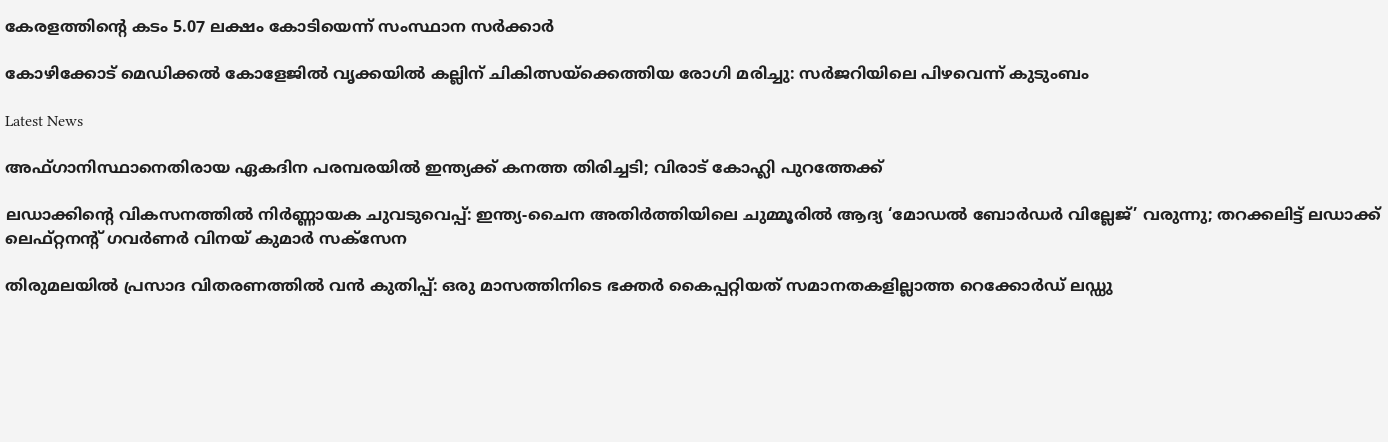കേരളത്തിന്റെ കടം 5.07 ലക്ഷം കോടിയെന്ന് സംസ്ഥാന സർക്കാർ

കോഴിക്കോട് മെഡിക്കല്‍ കോളേജില്‍ വൃക്കയിൽ കല്ലിന് ചികിത്സയ്‌ക്കെത്തിയ രോഗി മരിച്ചു: സര്‍ജറിയിലെ പിഴവെന്ന് കുടുംബം

Latest News

അഫ്ഗാനിസ്ഥാനെതിരായ ഏകദിന പരമ്പരയില്‍ ഇന്ത്യക്ക് കനത്ത തിരിച്ചടി; വിരാട് കോഹ്ലി പുറത്തേക്ക്

ലഡാക്കിന്റെ വികസനത്തില്‍ നിര്‍ണ്ണായക ചുവടുവെപ്പ്: ഇന്ത്യ-ചൈന അതിര്‍ത്തിയിലെ ചുമ്മൂരില്‍ ആദ്യ ‘മോഡല്‍ ബോര്‍ഡര്‍ വില്ലേജ്’ വരുന്നു; തറക്കലിട്ട് ലഡാക്ക് ലെഫ്റ്റനന്റ് ഗവര്‍ണര്‍ വിനയ് കുമാര്‍ സക്‌സേന

തിരുമലയില്‍ പ്രസാദ വിതരണത്തില്‍ വന്‍ കുതിപ്പ്: ഒരു മാസത്തിനിടെ ഭക്തര്‍ കൈപ്പറ്റിയത് സമാനതകളില്ലാത്ത റെക്കോര്‍ഡ് ലഡ്ഡു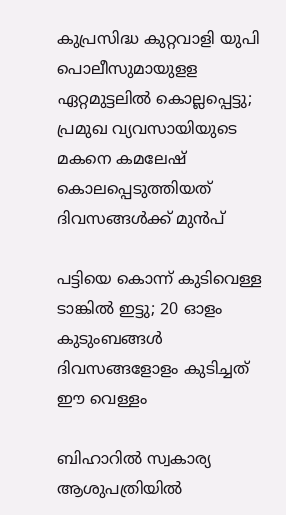കുപ്രസിദ്ധ കുറ്റവാളി യുപി പൊലീസുമായുളള ഏറ്റമുട്ടലിൽ കൊല്ലപ്പെട്ടു; പ്രമുഖ വ്യവസായിയുടെ മകനെ കമലേഷ് കൊലപ്പെടുത്തിയത് ദിവസങ്ങൾക്ക് മുൻപ്

പട്ടിയെ കൊന്ന് കുടിവെള്ള ടാങ്കിൽ ഇട്ടു; 20 ഓളം കുടുംബങ്ങൾ ദിവസങ്ങളോളം കുടിച്ചത് ഈ വെള്ളം

ബിഹാറില്‍ സ്വകാര്യ ആശുപത്രിയില്‍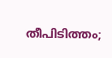തീപിടിത്തം;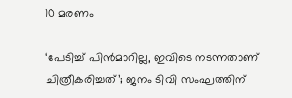10 മരണം

‘പേടിച്ച് പിൻമാറില്ല, ഇവിടെ നടന്നതാണ് ചിത്രീകരിച്ചത്’; ജനം ടിവി സംഘത്തിന്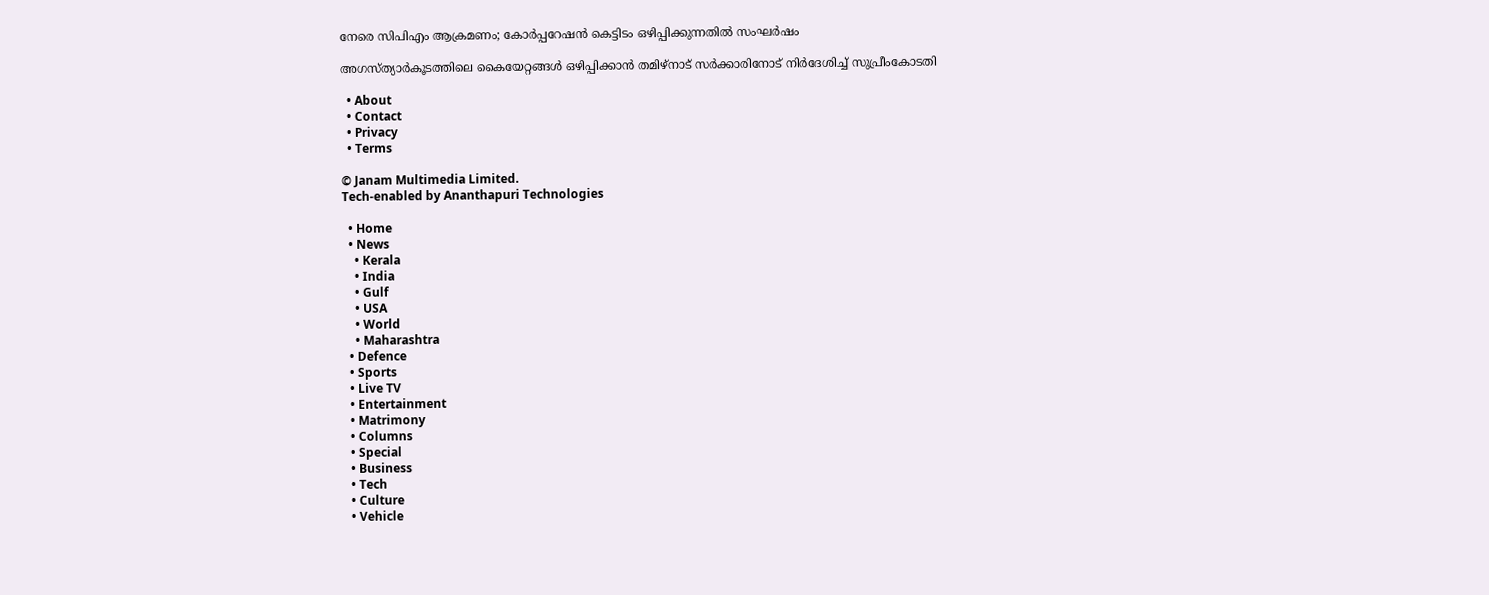നേരെ സിപിഎം ആക്രമണം; കോർപ്പറേഷൻ കെട്ടിടം ഒഴിപ്പിക്കുന്നതിൽ സംഘർഷം

അഗസ്ത്യാര്‍കൂടത്തിലെ കൈയേറ്റങ്ങള്‍ ഒഴിപ്പിക്കാന്‍ തമിഴ്‌നാട് സര്‍ക്കാരിനോട് നിര്‍ദേശിച്ച് സുപ്രീംകോടതി

  • About
  • Contact
  • Privacy
  • Terms

© Janam Multimedia Limited.
Tech-enabled by Ananthapuri Technologies

  • Home
  • News
    • Kerala
    • India
    • Gulf
    • USA
    • World
    • Maharashtra
  • Defence
  • Sports
  • Live TV
  • Entertainment
  • Matrimony
  • Columns
  • Special
  • Business
  • Tech
  • Culture
  • Vehicle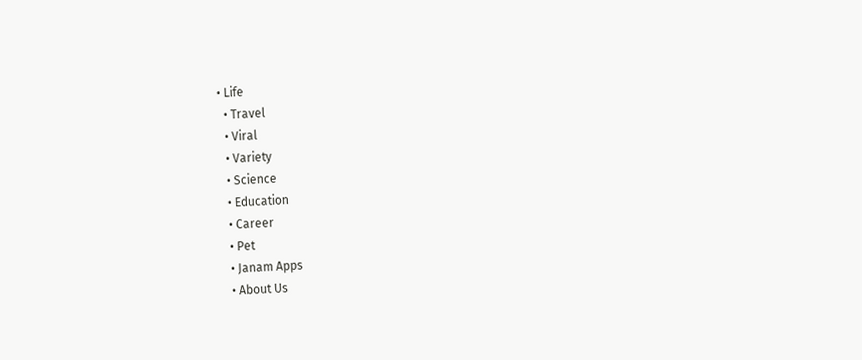• Life
  • Travel
  • Viral
  • Variety
  • Science
  • Education
  • Career
  • Pet
  • Janam Apps
  • About Us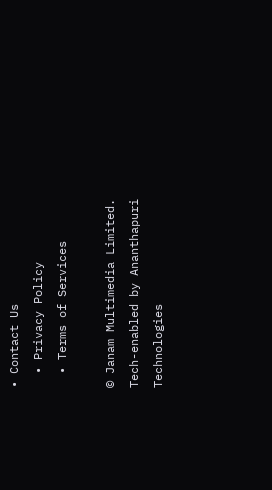• Contact Us
  • Privacy Policy
  • Terms of Services

© Janam Multimedia Limited.
Tech-enabled by Ananthapuri Technologies